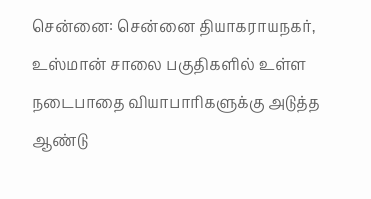சென்னை: சென்னை தியாகராயநகர், உஸ்மான் சாலை பகுதிகளில் உள்ள நடைபாதை வியாபாரிகளுக்கு அடுத்த ஆண்டு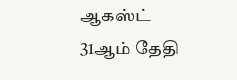ஆகஸ்ட் 31ஆம் தேதி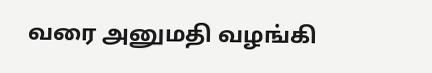வரை அனுமதி வழங்கி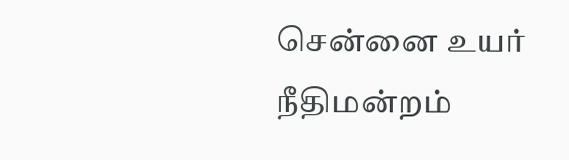சென்னை உயர் நீதிமன்றம்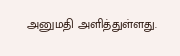அனுமதி அளித்துள்ளது.